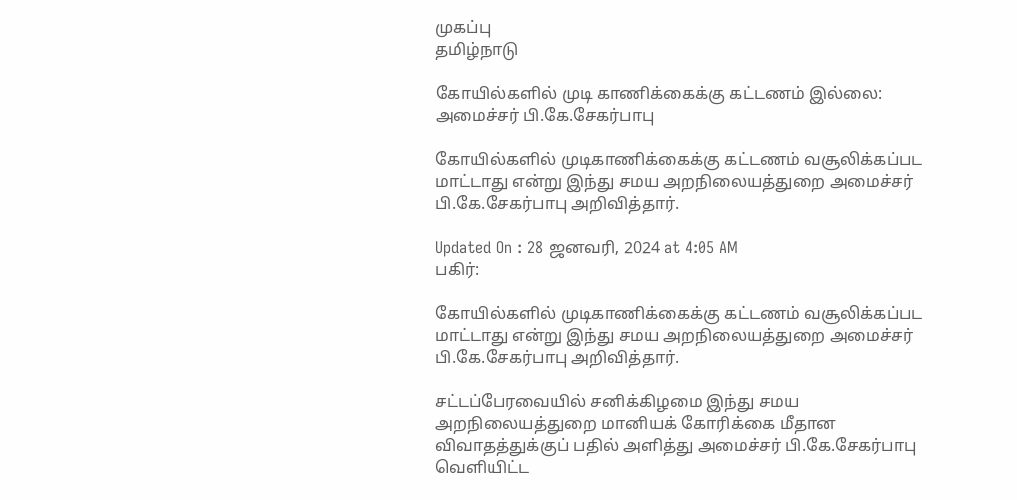முகப்பு
தமிழ்நாடு

கோயில்களில் முடி காணிக்கைக்கு கட்டணம் இல்லை: அமைச்சர் பி.கே.சேகர்பாபு

கோயில்களில் முடிகாணிக்கைக்கு கட்டணம் வசூலிக்கப்பட மாட்டாது என்று இந்து சமய அறநிலையத்துறை அமைச்சர் பி.கே.சேகர்பாபு அறிவித்தார்.

Updated On : 28 ஜனவரி, 2024 at 4:05 AM
பகிர்:

கோயில்களில் முடிகாணிக்கைக்கு கட்டணம் வசூலிக்கப்பட மாட்டாது என்று இந்து சமய அறநிலையத்துறை அமைச்சர் பி.கே.சேகர்பாபு அறிவித்தார்.

சட்டப்பேரவையில் சனிக்கிழமை இந்து சமய அறநிலையத்துறை மானியக் கோரிக்கை மீதான விவாதத்துக்குப் பதில் அளித்து அமைச்சர் பி.கே.சேகர்பாபு வெளியிட்ட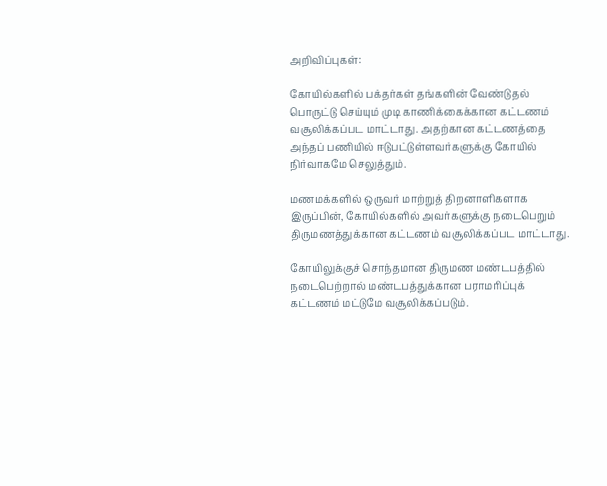அறிவிப்புகள்:

கோயில்களில் பக்தர்கள் தங்களின் வேண்டுதல் பொருட்டு செய்யும் முடி காணிக்கைக்கான கட்டணம் வசூலிக்கப்பட மாட்டாது. அதற்கான கட்டணத்தை அந்தப் பணியில் ஈடுபட்டுள்ளவர்களுக்கு கோயில் நிர்வாகமே செலுத்தும்.

மணமக்களில் ஒருவர் மாற்றுத் திறனாளிகளாக இருப்பின், கோயில்களில் அவர்களுக்கு நடைபெறும் திருமணத்துக்கான கட்டணம் வசூலிக்கப்பட மாட்டாது.

கோயிலுக்குச் சொந்தமான திருமண மண்டபத்தில் நடைபெற்றால் மண்டபத்துக்கான பராமரிப்புக் கட்டணம் மட்டுமே வசூலிக்கப்படும்.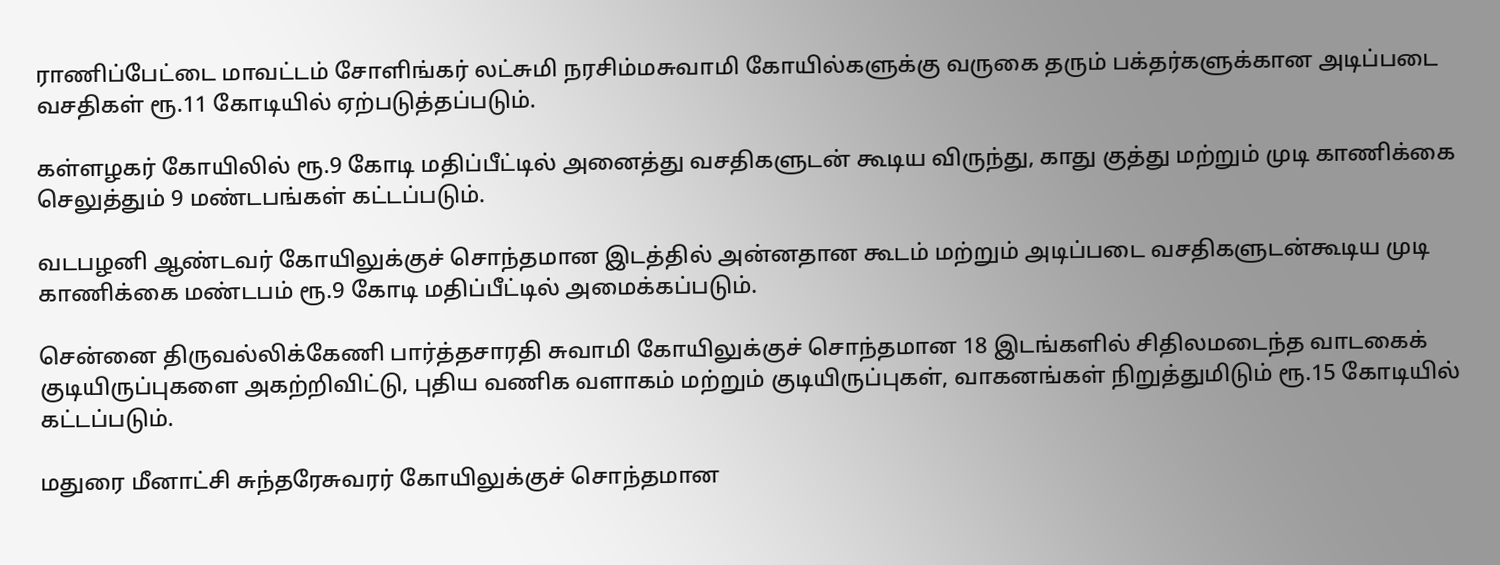ராணிப்பேட்டை மாவட்டம் சோளிங்கர் லட்சுமி நரசிம்மசுவாமி கோயில்களுக்கு வருகை தரும் பக்தர்களுக்கான அடிப்படை வசதிகள் ரூ.11 கோடியில் ஏற்படுத்தப்படும்.

கள்ளழகர் கோயிலில் ரூ.9 கோடி மதிப்பீட்டில் அனைத்து வசதிகளுடன் கூடிய விருந்து, காது குத்து மற்றும் முடி காணிக்கை செலுத்தும் 9 மண்டபங்கள் கட்டப்படும்.

வடபழனி ஆண்டவர் கோயிலுக்குச் சொந்தமான இடத்தில் அன்னதான கூடம் மற்றும் அடிப்படை வசதிகளுடன்கூடிய முடி காணிக்கை மண்டபம் ரூ.9 கோடி மதிப்பீட்டில் அமைக்கப்படும்.

சென்னை திருவல்லிக்கேணி பார்த்தசாரதி சுவாமி கோயிலுக்குச் சொந்தமான 18 இடங்களில் சிதிலமடைந்த வாடகைக் குடியிருப்புகளை அகற்றிவிட்டு, புதிய வணிக வளாகம் மற்றும் குடியிருப்புகள், வாகனங்கள் நிறுத்துமிடும் ரூ.15 கோடியில் கட்டப்படும்.

மதுரை மீனாட்சி சுந்தரேசுவரர் கோயிலுக்குச் சொந்தமான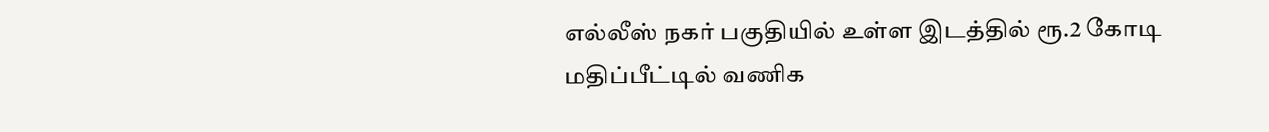எல்லீஸ் நகர் பகுதியில் உள்ள இடத்தில் ரூ.2 கோடி மதிப்பீட்டில் வணிக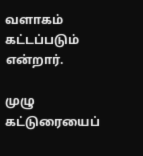வளாகம் கட்டப்படும் என்றார்.

முழு கட்டுரையைப்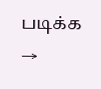படிக்க →